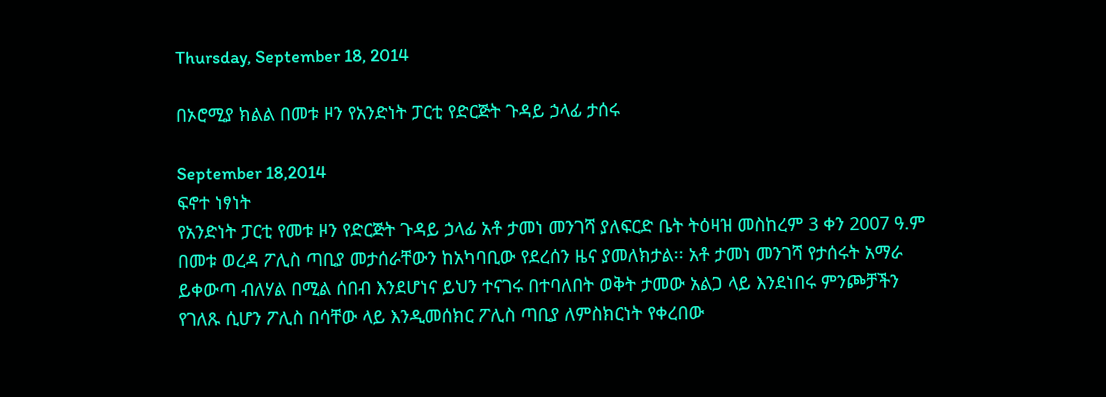Thursday, September 18, 2014

በኦሮሚያ ክልል በመቱ ዞን የአንድነት ፓርቲ የድርጅት ጉዳይ ኃላፊ ታሰሩ

September 18,2014
ፍኖተ ነፃነት
የአንድነት ፓርቲ የመቱ ዞን የድርጅት ጉዳይ ኃላፊ አቶ ታመነ መንገሻ ያለፍርድ ቤት ትዕዛዝ መስከረም 3 ቀን 2007 ዓ.ም በመቱ ወረዳ ፖሊስ ጣቢያ መታሰራቸውን ከአካባቢው የደረሰን ዜና ያመለክታል፡፡ አቶ ታመነ መንገሻ የታሰሩት አማራ ይቀውጣ ብለሃል በሚል ሰበብ እንደሆነና ይህን ተናገሩ በተባለበት ወቅት ታመው አልጋ ላይ እንደነበሩ ምንጮቻችን የገለጹ ሲሆን ፖሊስ በሳቸው ላይ እንዲመሰክር ፖሊስ ጣቢያ ለምስክርነት የቀረበው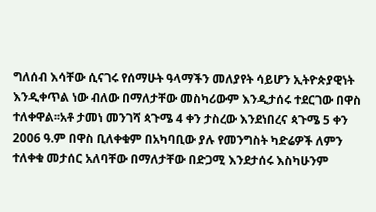ግለሰብ እሳቸው ሲናገሩ የሰማሁት ዓላማችን መለያየት ሳይሆን ኢትዮጵያዊነት እንዲቀጥል ነው ብለው በማለታቸው መስካሪውም እንዲታሰሩ ተደርገው በዋስ ተለቀዋል፡፡አቶ ታመነ መንገሻ ጳጉሜ 4 ቀን ታስረው እንደነበረና ጳጉሜ 5 ቀን 2006 ዓ.ም በዋስ ቢለቀቁም በአካባቢው ያሉ የመንግስት ካድሬዎች ለምን ተለቀቁ መታሰር አለባቸው በማለታቸው በድጋሚ እንደታሰሩ እስካሁንም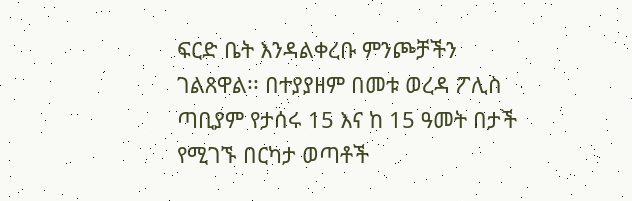ፍርድ ቤት እንዳልቀረቡ ምንጮቻችን ገልጸዋል፡፡ በተያያዘም በመቱ ወረዳ ፖሊስ ጣቢያም የታሰሩ 15 እና ከ 15 ዓመት በታች የሚገኙ በርካታ ወጣቶች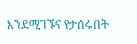እንደሚገኙና የታሰሩበት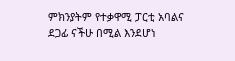ምክንያትም የተቃዋሚ ፓርቲ አባልና ደጋፊ ናችሁ በሚል እንደሆነ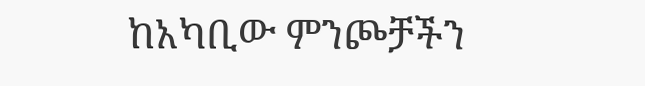ከአካቢው ምንጮቻችን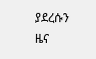ያደረሱን ዜና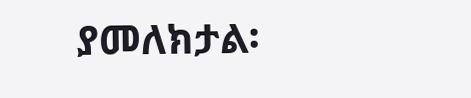ያመለክታል፡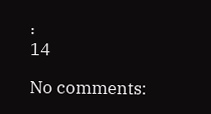፡
14

No comments: